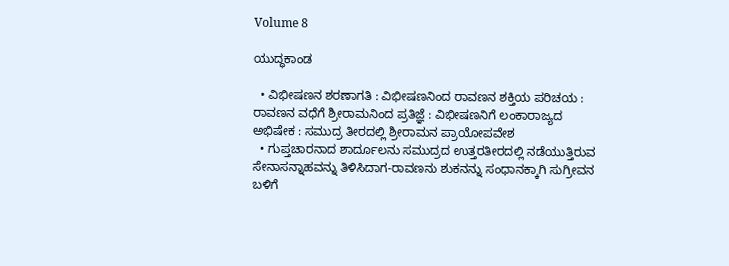Volume 8

ಯುದ್ಧಕಾಂಡ

  • ವಿಭೀಷಣನ ಶರಣಾಗತಿ : ವಿಭೀಷಣನಿಂದ ರಾವಣನ ಶಕ್ತಿಯ ಪರಿಚಯ : ರಾವಣನ ವಧೆಗೆ ಶ್ರೀರಾಮನಿಂದ ಪ್ರತಿಜ್ಞೆ : ವಿಭೀಷಣನಿಗೆ ಲಂಕಾರಾಜ್ಯದ ಅಭಿಷೇಕ : ಸಮುದ್ರ ತೀರದಲ್ಲಿ ಶ್ರೀರಾಮನ ಪ್ರಾಯೋಪವೇಶ
  • ಗುಪ್ತಚಾರನಾದ ಶಾರ್ದೂಲನು ಸಮುದ್ರದ ಉತ್ತರತೀರದಲ್ಲಿ ನಡೆಯುತ್ತಿರುವ ಸೇನಾಸನ್ನಾಹವನ್ನು ತಿಳಿಸಿದಾಗ-ರಾವಣನು ಶುಕನನ್ನು ಸಂಧಾನಕ್ಕಾಗಿ ಸುಗ್ರೀವನ ಬಳಿಗೆ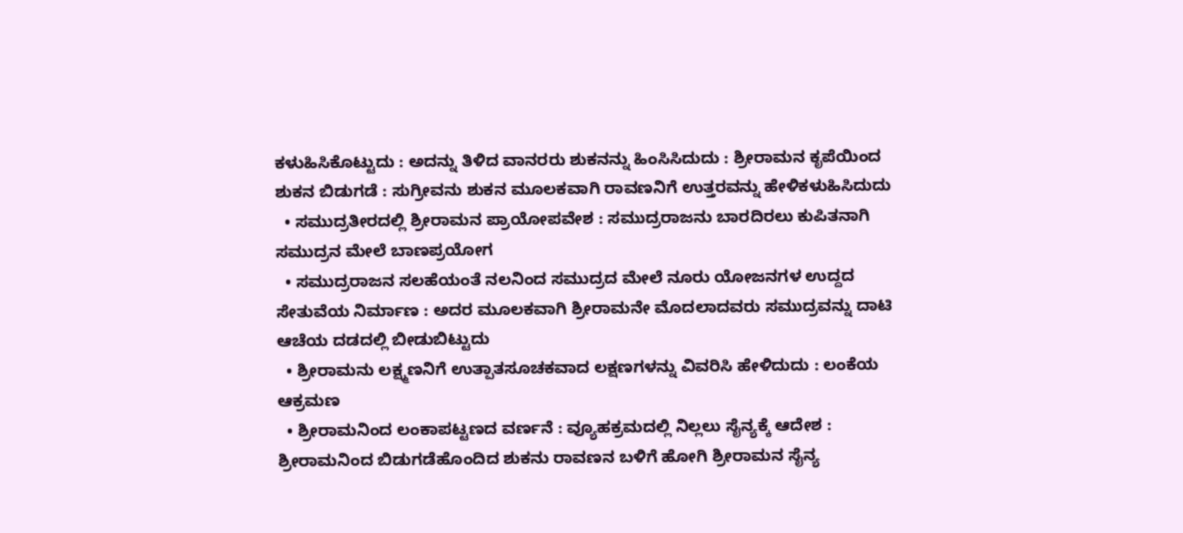ಕಳುಹಿಸಿಕೊಟ್ಟುದು : ಅದನ್ನು ತಿಳಿದ ವಾನರರು ಶುಕನನ್ನು ಹಿಂಸಿಸಿದುದು : ಶ್ರೀರಾಮನ ಕೃಪೆಯಿಂದ ಶುಕನ ಬಿಡುಗಡೆ : ಸುಗ್ರೀವನು ಶುಕನ ಮೂಲಕವಾಗಿ ರಾವಣನಿಗೆ ಉತ್ತರವನ್ನು ಹೇಳಿಕಳುಹಿಸಿದುದು
  • ಸಮುದ್ರತೀರದಲ್ಲಿ ಶ್ರೀರಾಮನ ಪ್ರಾಯೋಪವೇಶ : ಸಮುದ್ರರಾಜನು ಬಾರದಿರಲು ಕುಪಿತನಾಗಿ ಸಮುದ್ರನ ಮೇಲೆ ಬಾಣಪ್ರಯೋಗ
  • ಸಮುದ್ರರಾಜನ ಸಲಹೆಯಂತೆ ನಲನಿಂದ ಸಮುದ್ರದ ಮೇಲೆ ನೂರು ಯೋಜನಗಳ ಉದ್ದದ ಸೇತುವೆಯ ನಿರ್ಮಾಣ : ಅದರ ಮೂಲಕವಾಗಿ ಶ್ರೀರಾಮನೇ ಮೊದಲಾದವರು ಸಮುದ್ರವನ್ನು ದಾಟಿ ಆಚೆಯ ದಡದಲ್ಲಿ ಬೀಡುಬಿಟ್ಟುದು
  • ಶ್ರೀರಾಮನು ಲಕ್ಷ್ಮಣನಿಗೆ ಉತ್ಪಾತಸೂಚಕವಾದ ಲಕ್ಷಣಗಳನ್ನು ವಿವರಿಸಿ ಹೇಳಿದುದು : ಲಂಕೆಯ ಆಕ್ರಮಣ
  • ಶ್ರೀರಾಮನಿಂದ ಲಂಕಾಪಟ್ಟಣದ ವರ್ಣನೆ : ವ್ಯೂಹಕ್ರಮದಲ್ಲಿ ನಿಲ್ಲಲು ಸೈನ್ಯಕ್ಕೆ ಆದೇಶ : ಶ್ರೀರಾಮನಿಂದ ಬಿಡುಗಡೆಹೊಂದಿದ ಶುಕನು ರಾವಣನ ಬಳಿಗೆ ಹೋಗಿ ಶ್ರೀರಾಮನ ಸೈನ್ಯ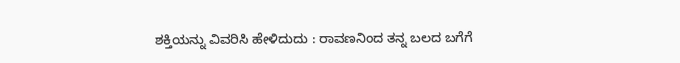ಶಕ್ತಿಯನ್ನು ವಿವರಿಸಿ ಹೇಳಿದುದು : ರಾವಣನಿಂದ ತನ್ನ ಬಲದ ಬಗೆಗೆ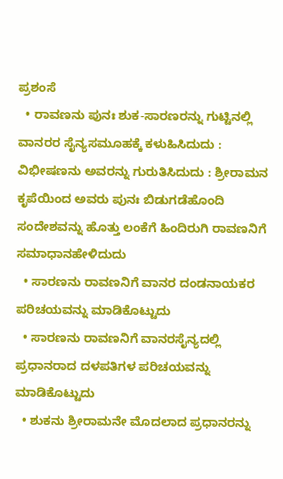ಪ್ರಶಂಸೆ
  • ರಾವಣನು ಪುನಃ ಶುಕ-ಸಾರಣರನ್ನು ಗುಟ್ಟಿನಲ್ಲಿ ವಾನರರ ಸೈನ್ಯಸಮೂಹಕ್ಕೆ ಕಳುಹಿಸಿದುದು : ವಿಭೀಷಣನು ಅವರನ್ನು ಗುರುತಿಸಿದುದು : ಶ್ರೀರಾಮನ ಕೃಪೆಯಿಂದ ಅವರು ಪುನಃ ಬಿಡುಗಡೆಹೊಂದಿ ಸಂದೇಶವನ್ನು ಹೊತ್ತು ಲಂಕೆಗೆ ಹಿಂದಿರುಗಿ ರಾವಣನಿಗೆ ಸಮಾಧಾನಹೇಳಿದುದು
  • ಸಾರಣನು ರಾವಣನಿಗೆ ವಾನರ ದಂಡನಾಯಕರ ಪರಿಚಯವನ್ನು ಮಾಡಿಕೊಟ್ಟುದು
  • ಸಾರಣನು ರಾವಣನಿಗೆ ವಾನರಸೈನ್ಯದಲ್ಲಿ ಪ್ರಧಾನರಾದ ದಳಪತಿಗಳ ಪರಿಚಯವನ್ನು ಮಾಡಿಕೊಟ್ಟುದು
  • ಶುಕನು ಶ್ರೀರಾಮನೇ ಮೊದಲಾದ ಪ್ರಧಾನರನ್ನು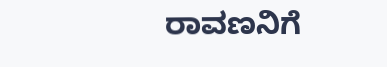ರಾವಣನಿಗೆ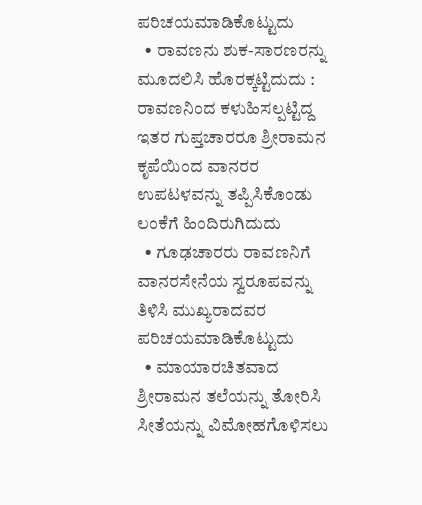ಪರಿಚಯಮಾಡಿಕೊಟ್ಟುದು
  • ರಾವಣನು ಶುಕ-ಸಾರಣರನ್ನು ಮೂದಲಿಸಿ ಹೊರಕ್ಕಟ್ಟಿದುದು : ರಾವಣನಿಂದ ಕಳುಹಿಸಲ್ಪಟ್ಟಿದ್ದ ಇತರ ಗುಪ್ತಚಾರರೂ ಶ್ರೀರಾಮನ ಕೃಪೆಯಿಂದ ವಾನರರ ಉಪಟಳವನ್ನು ತಪ್ಪಿಸಿಕೊಂಡು ಲಂಕೆಗೆ ಹಿಂದಿರುಗಿದುದು
  • ಗೂಢಚಾರರು ರಾವಣನಿಗೆ ವಾನರಸೇನೆಯ ಸ್ವರೂಪವನ್ನು ತಿಳಿಸಿ ಮುಖ್ಯರಾದವರ ಪರಿಚಯಮಾಡಿಕೊಟ್ಟುದು
  • ಮಾಯಾರಚಿತವಾದ ಶ್ರೀರಾಮನ ತಲೆಯನ್ನು ತೋರಿಸಿ ಸೀತೆಯನ್ನು ವಿಮೋಹಗೊಳಿಸಲು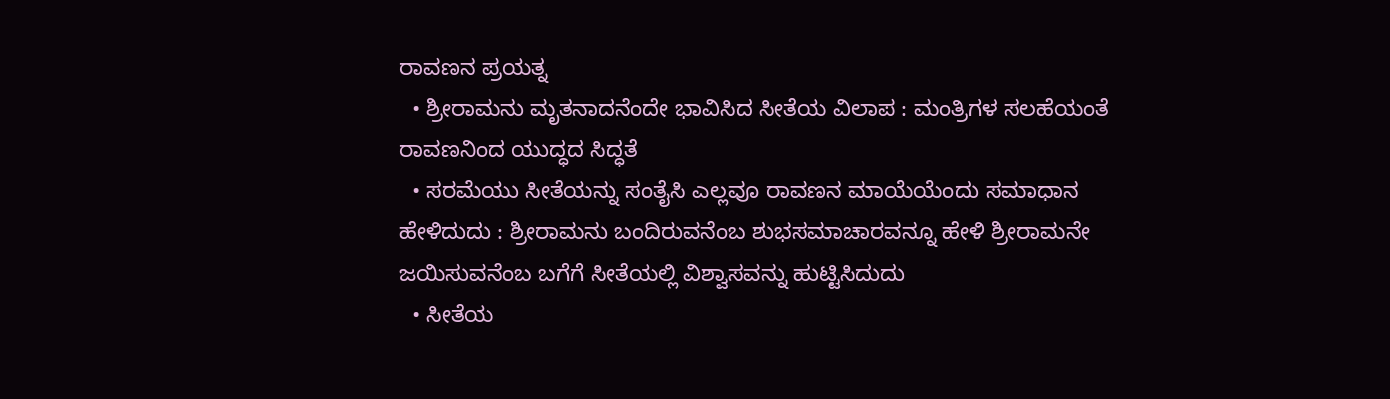ರಾವಣನ ಪ್ರಯತ್ನ
  • ಶ್ರೀರಾಮನು ಮೃತನಾದನೆಂದೇ ಭಾವಿಸಿದ ಸೀತೆಯ ವಿಲಾಪ : ಮಂತ್ರಿಗಳ ಸಲಹೆಯಂತೆ ರಾವಣನಿಂದ ಯುದ್ಧದ ಸಿದ್ಧತೆ
  • ಸರಮೆಯು ಸೀತೆಯನ್ನು ಸಂತೈಸಿ ಎಲ್ಲವೂ ರಾವಣನ ಮಾಯೆಯೆಂದು ಸಮಾಧಾನ ಹೇಳಿದುದು : ಶ್ರೀರಾಮನು ಬಂದಿರುವನೆಂಬ ಶುಭಸಮಾಚಾರವನ್ನೂ ಹೇಳಿ ಶ್ರೀರಾಮನೇ ಜಯಿಸುವನೆಂಬ ಬಗೆಗೆ ಸೀತೆಯಲ್ಲಿ ವಿಶ್ವಾಸವನ್ನು ಹುಟ್ಟಿಸಿದುದು
  • ಸೀತೆಯ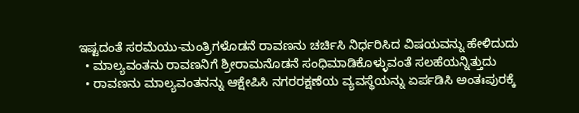ಇಷ್ಟದಂತೆ ಸರಮೆಯು-ಮಂತ್ರಿಗಳೊಡನೆ ರಾವಣನು ಚರ್ಚಿಸಿ ನಿರ್ಧರಿಸಿದ ವಿಷಯವನ್ನು ಹೇಳಿದುದು
  • ಮಾಲ್ಯವಂತನು ರಾವಣನಿಗೆ ಶ್ರೀರಾಮನೊಡನೆ ಸಂಧಿಮಾಡಿಕೊಳ್ಳುವಂತೆ ಸಲಹೆಯನ್ನಿತ್ತುದು
  • ರಾವಣನು ಮಾಲ್ಯವಂತನನ್ನು ಆಕ್ಷೇಪಿಸಿ ನಗರರಕ್ಷಣೆಯ ವ್ಯವಸ್ಥೆಯನ್ನು ಏರ್ಪಡಿಸಿ ಅಂತಃಪುರಕ್ಕೆ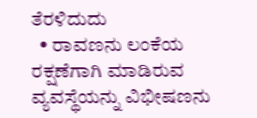ತೆರಳಿದುದು
  • ರಾವಣನು ಲಂಕೆಯ ರಕ್ಷಣೆಗಾಗಿ ಮಾಡಿರುವ ವ್ಯವಸ್ಥೆಯನ್ನು ವಿಭೀಷಣನು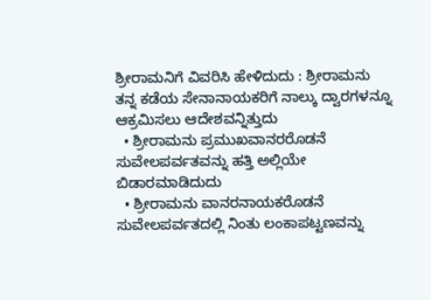ಶ್ರೀರಾಮನಿಗೆ ವಿವರಿಸಿ ಹೇಳಿದುದು : ಶ್ರೀರಾಮನು ತನ್ನ ಕಡೆಯ ಸೇನಾನಾಯಕರಿಗೆ ನಾಲ್ಕು ದ್ವಾರಗಳನ್ನೂ ಆಕ್ರಮಿಸಲು ಆದೇಶವನ್ನಿತ್ತುದು
  • ಶ್ರೀರಾಮನು ಪ್ರಮುಖವಾನರರೊಡನೆ ಸುವೇಲಪರ್ವತವನ್ನು ಹತ್ತಿ ಅಲ್ಲಿಯೇ ಬಿಡಾರಮಾಡಿದುದು
  • ಶ್ರೀರಾಮನು ವಾನರನಾಯಕರೊಡನೆ ಸುವೇಲಪರ್ವತದಲ್ಲಿ ನಿಂತು ಲಂಕಾಪಟ್ಟಣವನ್ನು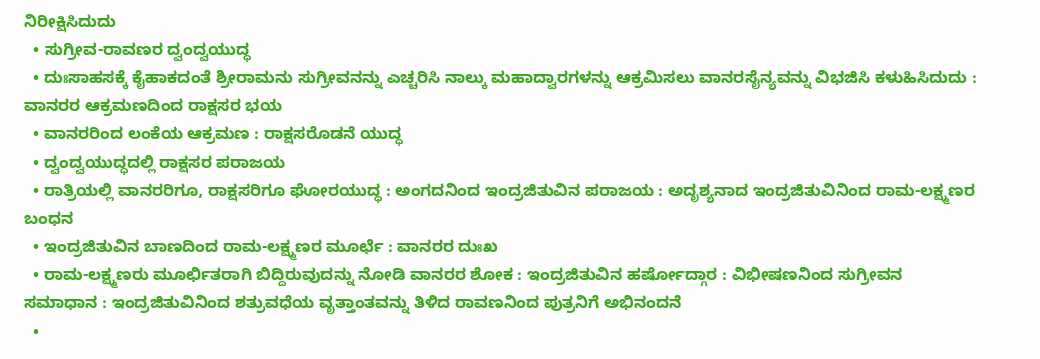ನಿರೀಕ್ಷಿಸಿದುದು
  • ಸುಗ್ರೀವ-ರಾವಣರ ದ್ವಂದ್ವಯುದ್ಧ
  • ದುಃಸಾಹಸಕ್ಕೆ ಕೈಹಾಕದಂತೆ ಶ್ರೀರಾಮನು ಸುಗ್ರೀವನನ್ನು ಎಚ್ಚರಿಸಿ ನಾಲ್ಕು ಮಹಾದ್ವಾರಗಳನ್ನು ಆಕ್ರಮಿಸಲು ವಾನರಸೈನ್ಯವನ್ನು ವಿಭಜಿಸಿ ಕಳುಹಿಸಿದುದು : ವಾನರರ ಆಕ್ರಮಣದಿಂದ ರಾಕ್ಷಸರ ಭಯ
  • ವಾನರರಿಂದ ಲಂಕೆಯ ಆಕ್ರಮಣ : ರಾಕ್ಷಸರೊಡನೆ ಯುದ್ಧ
  • ದ್ವಂದ್ವಯುದ್ಧದಲ್ಲಿ ರಾಕ್ಷಸರ ಪರಾಜಯ
  • ರಾತ್ರಿಯಲ್ಲಿ ವಾನರರಿಗೂ, ರಾಕ್ಷಸರಿಗೂ ಘೋರಯುದ್ಧ : ಅಂಗದನಿಂದ ಇಂದ್ರಜಿತುವಿನ ಪರಾಜಯ : ಅದೃಶ್ಯನಾದ ಇಂದ್ರಜಿತುವಿನಿಂದ ರಾಮ-ಲಕ್ಷ್ಮಣರ ಬಂಧನ
  • ಇಂದ್ರಜಿತುವಿನ ಬಾಣದಿಂದ ರಾಮ-ಲಕ್ಷ್ಮಣರ ಮೂರ್ಛೆ : ವಾನರರ ದುಃಖ
  • ರಾಮ-ಲಕ್ಷ್ಮಣರು ಮೂರ್ಛಿತರಾಗಿ ಬಿದ್ದಿರುವುದನ್ನು ನೋಡಿ ವಾನರರ ಶೋಕ : ಇಂದ್ರಜಿತುವಿನ ಹರ್ಷೋದ್ಗಾರ : ವಿಭೀಷಣನಿಂದ ಸುಗ್ರೀವನ ಸಮಾಧಾನ : ಇಂದ್ರಜಿತುವಿನಿಂದ ಶತ್ರುವಧೆಯ ವೃತ್ತಾಂತವನ್ನು ತಿಳಿದ ರಾವಣನಿಂದ ಪುತ್ರನಿಗೆ ಅಭಿನಂದನೆ
  •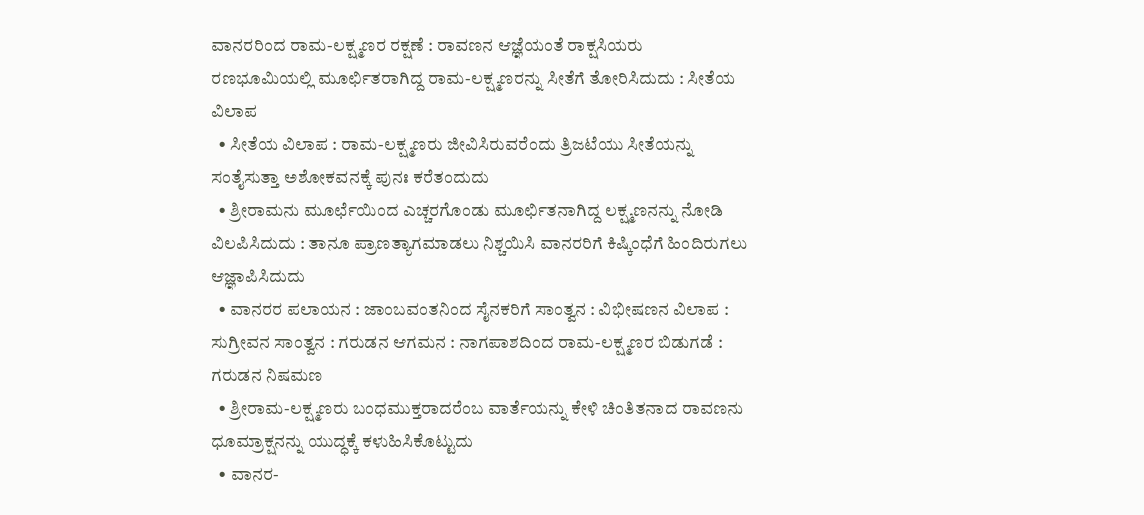ವಾನರರಿಂದ ರಾಮ-ಲಕ್ಷ್ಮಣರ ರಕ್ಷಣೆ : ರಾವಣನ ಆಜ್ಞೆಯಂತೆ ರಾಕ್ಷಸಿಯರು ರಣಭೂಮಿಯಲ್ಲಿ ಮೂರ್ಛಿತರಾಗಿದ್ದ ರಾಮ-ಲಕ್ಷ್ಮಣರನ್ನು ಸೀತೆಗೆ ತೋರಿಸಿದುದು : ಸೀತೆಯ ವಿಲಾಪ
  • ಸೀತೆಯ ವಿಲಾಪ : ರಾಮ-ಲಕ್ಷ್ಮಣರು ಜೀವಿಸಿರುವರೆಂದು ತ್ರಿಜಟೆಯು ಸೀತೆಯನ್ನು ಸಂತೈಸುತ್ತಾ ಅಶೋಕವನಕ್ಕೆ ಪುನಃ ಕರೆತಂದುದು
  • ಶ್ರೀರಾಮನು ಮೂರ್ಛೆಯಿಂದ ಎಚ್ಚರಗೊಂಡು ಮೂರ್ಛಿತನಾಗಿದ್ದ ಲಕ್ಷ್ಮಣನನ್ನು ನೋಡಿ ವಿಲಪಿಸಿದುದು : ತಾನೂ ಪ್ರಾಣತ್ಯಾಗಮಾಡಲು ನಿಶ್ಚಯಿಸಿ ವಾನರರಿಗೆ ಕಿಷ್ಕಿಂಧೆಗೆ ಹಿಂದಿರುಗಲು ಆಜ್ಞಾಪಿಸಿದುದು
  • ವಾನರರ ಪಲಾಯನ : ಜಾಂಬವಂತನಿಂದ ಸೈನಕರಿಗೆ ಸಾಂತ್ವನ : ವಿಭೀಷಣನ ವಿಲಾಪ : ಸುಗ್ರೀವನ ಸಾಂತ್ವನ : ಗರುಡನ ಆಗಮನ : ನಾಗಪಾಶದಿಂದ ರಾಮ-ಲಕ್ಷ್ಮಣರ ಬಿಡುಗಡೆ : ಗರುಡನ ನಿಷಮಣ
  • ಶ್ರೀರಾಮ-ಲಕ್ಷ್ಮಣರು ಬಂಧಮುಕ್ತರಾದರೆಂಬ ವಾರ್ತೆಯನ್ನು ಕೇಳಿ ಚಿಂತಿತನಾದ ರಾವಣನು ಧೂಮ್ರಾಕ್ಷನನ್ನು ಯುದ್ಧಕ್ಕೆ ಕಳುಹಿಸಿಕೊಟ್ಟುದು
  • ವಾನರ-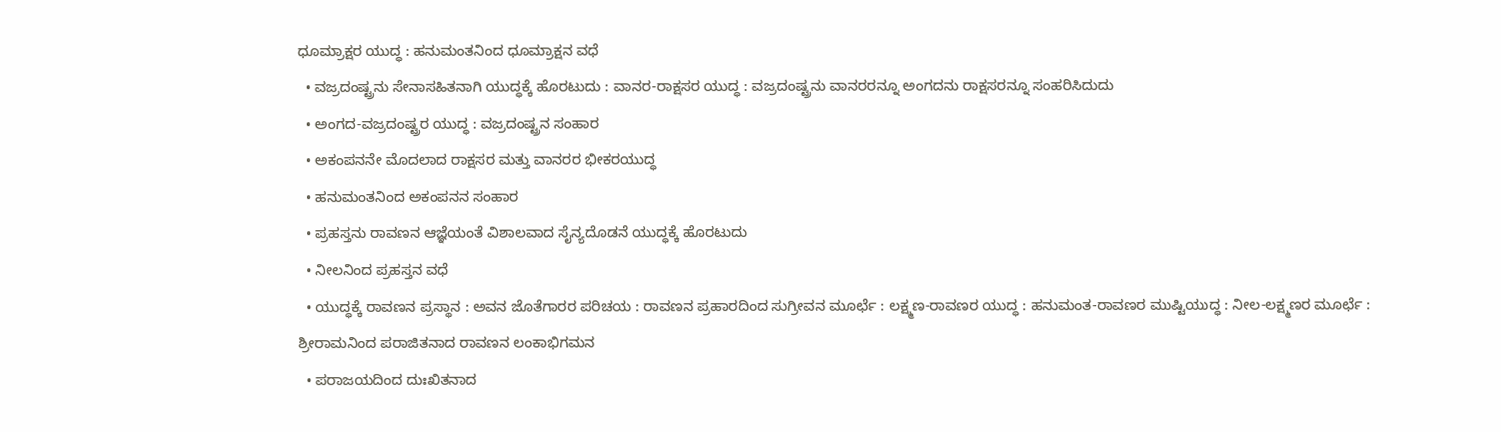ಧೂಮ್ರಾಕ್ಷರ ಯುದ್ಧ : ಹನುಮಂತನಿಂದ ಧೂಮ್ರಾಕ್ಷನ ವಧೆ
  • ವಜ್ರದಂಷ್ಟ್ರನು ಸೇನಾಸಹಿತನಾಗಿ ಯುದ್ಧಕ್ಕೆ ಹೊರಟುದು : ವಾನರ-ರಾಕ್ಷಸರ ಯುದ್ಧ : ವಜ್ರದಂಷ್ಟ್ರನು ವಾನರರನ್ನೂ ಅಂಗದನು ರಾಕ್ಷಸರನ್ನೂ ಸಂಹರಿಸಿದುದು
  • ಅಂಗದ-ವಜ್ರದಂಷ್ಟ್ರರ ಯುದ್ಧ : ವಜ್ರದಂಷ್ಟ್ರನ ಸಂಹಾರ
  • ಅಕಂಪನನೇ ಮೊದಲಾದ ರಾಕ್ಷಸರ ಮತ್ತು ವಾನರರ ಭೀಕರಯುದ್ಧ
  • ಹನುಮಂತನಿಂದ ಅಕಂಪನನ ಸಂಹಾರ
  • ಪ್ರಹಸ್ತನು ರಾವಣನ ಆಜ್ಞೆಯಂತೆ ವಿಶಾಲವಾದ ಸೈನ್ಯದೊಡನೆ ಯುದ್ಧಕ್ಕೆ ಹೊರಟುದು
  • ನೀಲನಿಂದ ಪ್ರಹಸ್ತನ ವಧೆ
  • ಯುದ್ಧಕ್ಕೆ ರಾವಣನ ಪ್ರಸ್ಥಾನ : ಅವನ ಜೊತೆಗಾರರ ಪರಿಚಯ : ರಾವಣನ ಪ್ರಹಾರದಿಂದ ಸುಗ್ರೀವನ ಮೂರ್ಛೆ : ಲಕ್ಷ್ಮಣ-ರಾವಣರ ಯುದ್ಧ : ಹನುಮಂತ-ರಾವಣರ ಮುಷ್ಟಿಯುದ್ಧ : ನೀಲ-ಲಕ್ಷ್ಮಣರ ಮೂರ್ಛೆ : ಶ್ರೀರಾಮನಿಂದ ಪರಾಜಿತನಾದ ರಾವಣನ ಲಂಕಾಭಿಗಮನ
  • ಪರಾಜಯದಿಂದ ದುಃಖಿತನಾದ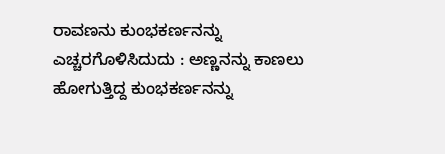ರಾವಣನು ಕುಂಭಕರ್ಣನನ್ನು ಎಚ್ಚರಗೊಳಿಸಿದುದು : ಅಣ್ಣನನ್ನು ಕಾಣಲು ಹೋಗುತ್ತಿದ್ದ ಕುಂಭಕರ್ಣನನ್ನು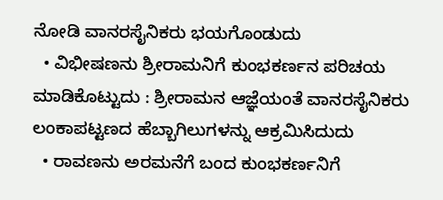ನೋಡಿ ವಾನರಸೈನಿಕರು ಭಯಗೊಂಡುದು
  • ವಿಭೀಷಣನು ಶ್ರೀರಾಮನಿಗೆ ಕುಂಭಕರ್ಣನ ಪರಿಚಯ ಮಾಡಿಕೊಟ್ಟುದು : ಶ್ರೀರಾಮನ ಆಜ್ಞೆಯಂತೆ ವಾನರಸೈನಿಕರು ಲಂಕಾಪಟ್ಟಣದ ಹೆಬ್ಬಾಗಿಲುಗಳನ್ನು ಆಕ್ರಮಿಸಿದುದು
  • ರಾವಣನು ಅರಮನೆಗೆ ಬಂದ ಕುಂಭಕರ್ಣನಿಗೆ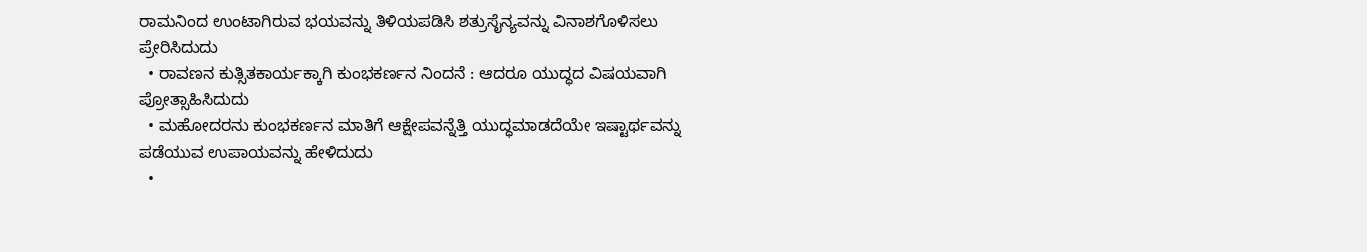ರಾಮನಿಂದ ಉಂಟಾಗಿರುವ ಭಯವನ್ನು ತಿಳಿಯಪಡಿಸಿ ಶತ್ರುಸೈನ್ಯವನ್ನು ವಿನಾಶಗೊಳಿಸಲು ಪ್ರೇರಿಸಿದುದು
  • ರಾವಣನ ಕುತ್ಸಿತಕಾರ್ಯಕ್ಕಾಗಿ ಕುಂಭಕರ್ಣನ ನಿಂದನೆ : ಆದರೂ ಯುದ್ಧದ ವಿಷಯವಾಗಿ ಪ್ರೋತ್ಸಾಹಿಸಿದುದು
  • ಮಹೋದರನು ಕುಂಭಕರ್ಣನ ಮಾತಿಗೆ ಆಕ್ಷೇಪವನ್ನೆತ್ತಿ ಯುದ್ಧಮಾಡದೆಯೇ ಇಷ್ಟಾರ್ಥವನ್ನು ಪಡೆಯುವ ಉಪಾಯವನ್ನು ಹೇಳಿದುದು
  •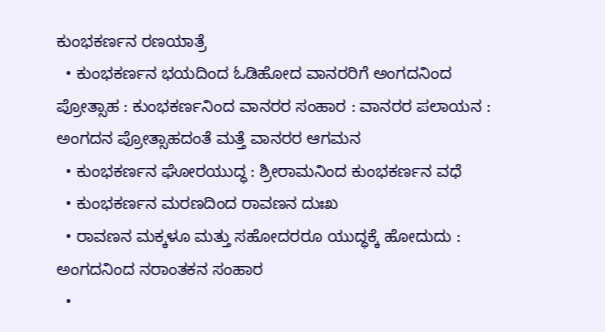ಕುಂಭಕರ್ಣನ ರಣಯಾತ್ರೆ
  • ಕುಂಭಕರ್ಣನ ಭಯದಿಂದ ಓಡಿಹೋದ ವಾನರರಿಗೆ ಅಂಗದನಿಂದ ಪ್ರೋತ್ಸಾಹ : ಕುಂಭಕರ್ಣನಿಂದ ವಾನರರ ಸಂಹಾರ : ವಾನರರ ಪಲಾಯನ : ಅಂಗದನ ಪ್ರೋತ್ಸಾಹದಂತೆ ಮತ್ತೆ ವಾನರರ ಆಗಮನ
  • ಕುಂಭಕರ್ಣನ ಘೋರಯುದ್ಧ : ಶ್ರೀರಾಮನಿಂದ ಕುಂಭಕರ್ಣನ ವಧೆ
  • ಕುಂಭಕರ್ಣನ ಮರಣದಿಂದ ರಾವಣನ ದುಃಖ
  • ರಾವಣನ ಮಕ್ಕಳೂ ಮತ್ತು ಸಹೋದರರೂ ಯುದ್ಧಕ್ಕೆ ಹೋದುದು : ಅಂಗದನಿಂದ ನರಾಂತಕನ ಸಂಹಾರ
  •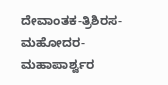ದೇವಾಂತಕ-ತ್ರಿಶಿರಸ-ಮಹೋದರ-ಮಹಾಪಾರ್ಶ್ವರ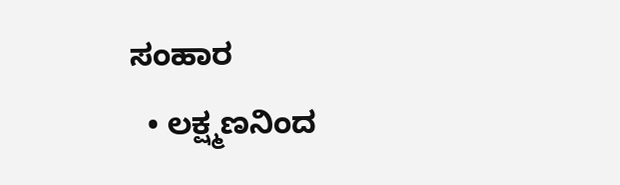ಸಂಹಾರ
  • ಲಕ್ಷ್ಮಣನಿಂದ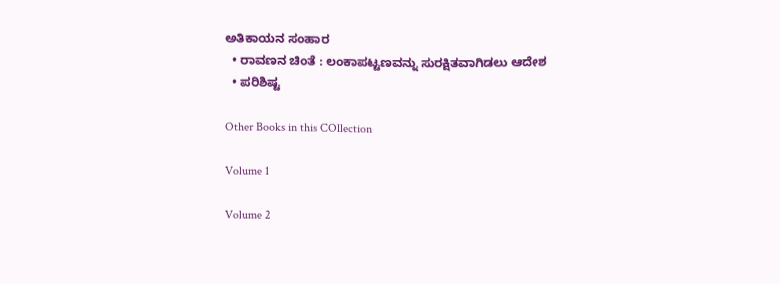ಅತಿಕಾಯನ ಸಂಹಾರ
  • ರಾವಣನ ಚಿಂತೆ : ಲಂಕಾಪಟ್ಟಣವನ್ನು ಸುರಕ್ಷಿತವಾಗಿಡಲು ಆದೇಶ
  • ಪರಿಶಿಷ್ಟ

Other Books in this COllection

Volume 1

Volume 2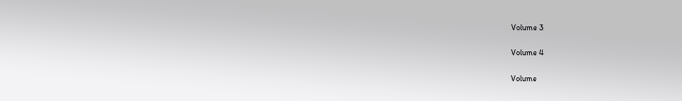Volume 3

Volume 4

Volume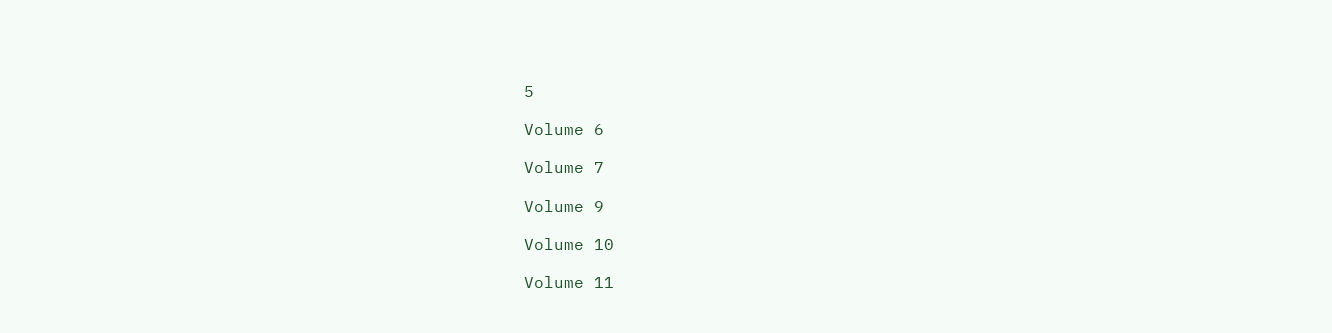5

Volume 6

Volume 7

Volume 9

Volume 10

Volume 11